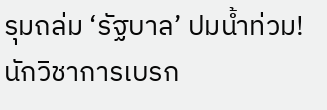รุมถล่ม ‘รัฐบาล’ ปมน้ำท่วม! นักวิชาการเบรก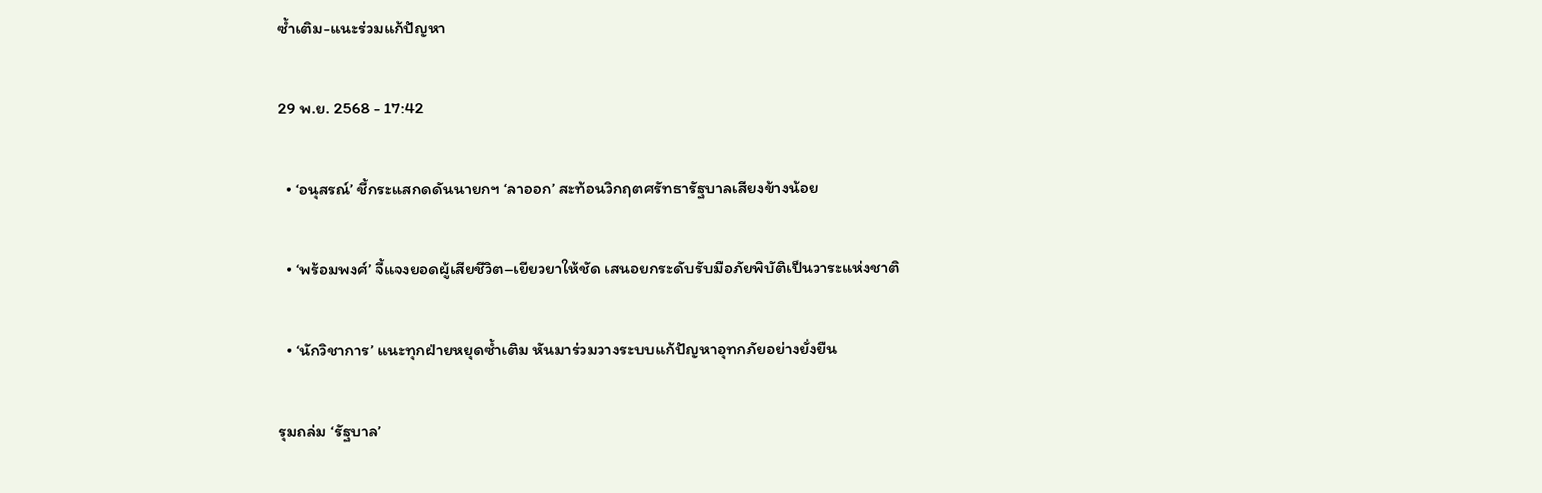ซ้ำเติม-แนะร่วมแก้ปัญหา

29 พ.ย. 2568 - 17:42

  • ‘อนุสรณ์’ ชี้กระแสกดดันนายกฯ ‘ลาออก’ สะท้อนวิกฤตศรัทธารัฐบาลเสียงข้างน้อย

  • ‘พร้อมพงศ์’ จี้แจงยอดผู้เสียชีวิต–เยียวยาให้ชัด เสนอยกระดับรับมือภัยพิบัติเป็นวาระแห่งชาติ

  • ‘นักวิชาการ’ แนะทุกฝ่ายหยุดซ้ำเติม หันมาร่วมวางระบบแก้ปัญหาอุทกภัยอย่างยั่งยืน

รุมถล่ม ‘รัฐบาล’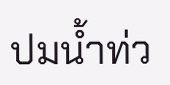ปมน้ำท่ว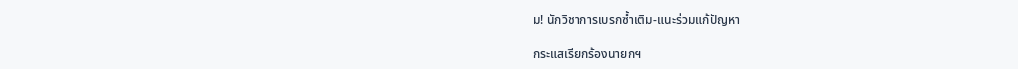ม! นักวิชาการเบรกซ้ำเติม-แนะร่วมแก้ปัญหา

กระแสเรียกร้องนายกฯ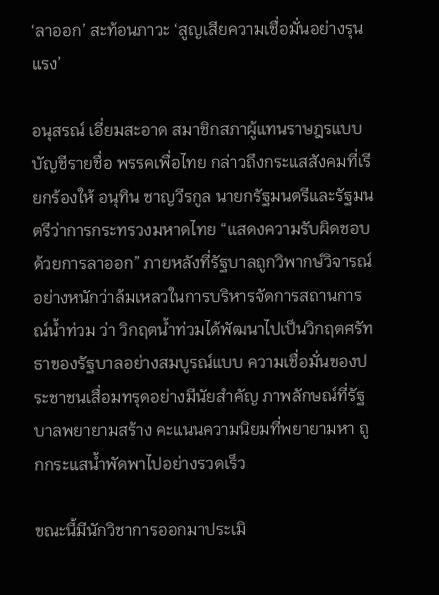‘ลาออก’ สะท้อนภาวะ ‘สูญเสียความเชื่อมั่นอย่างรุนแรง’

อนุสรณ์ เอี่ยมสะอาด สมาชิกสภาผู้แทนราษฎรแบบบัญชีรายชื่อ พรรคเพื่อไทย กล่าวถึงกระแสสังคมที่เรียกร้องให้ อนุทิน ชาญวีรกูล นายกรัฐมนตรีและรัฐมนตรีว่าการกระทรวงมหาดไทย “แสดงความรับผิดชอบด้วยการลาออก” ภายหลังที่รัฐบาลถูกวิพากษ์วิจารณ์อย่างหนักว่าล้มเหลวในการบริหารจัดการสถานการณ์น้ำท่วม ว่า วิกฤตน้ำท่วมได้พัฒนาไปเป็นวิกฤตศรัทธาของรัฐบาลอย่างสมบูรณ์แบบ ความเชื่อมั่นของประชาชนเสื่อมทรุดอย่างมีนัยสำคัญ ภาพลักษณ์ที่รัฐบาลพยายามสร้าง คะแนนความนิยมที่พยายามหา ถูกกระแสน้ำพัดพาไปอย่างรวดเร็ว

ขณะนี้มีนักวิชาการออกมาประเมิ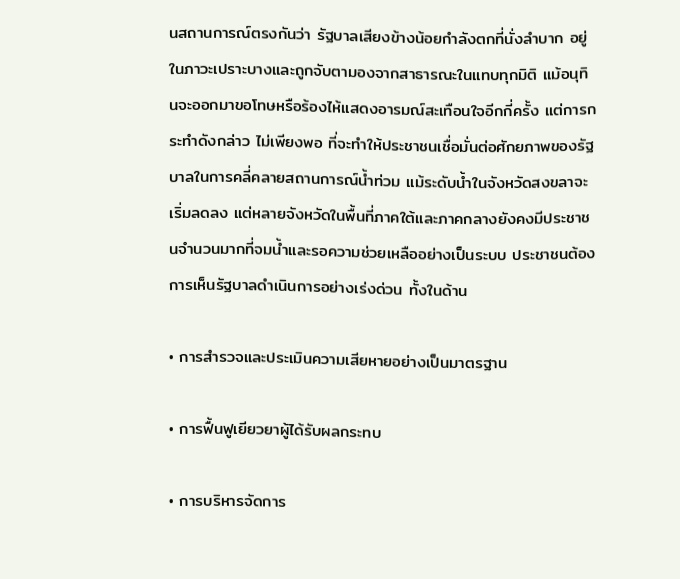นสถานการณ์ตรงกันว่า รัฐบาลเสียงข้างน้อยกำลังตกที่นั่งลำบาก อยู่ในภาวะเปราะบางและถูกจับตามองจากสาธารณะในแทบทุกมิติ แม้อนุทินจะออกมาขอโทษหรือร้องไห้แสดงอารมณ์สะเทือนใจอีกกี่ครั้ง แต่การกระทำดังกล่าว ไม่เพียงพอ ที่จะทำให้ประชาชนเชื่อมั่นต่อศักยภาพของรัฐบาลในการคลี่คลายสถานการณ์น้ำท่วม แม้ระดับน้ำในจังหวัดสงขลาจะเริ่มลดลง แต่หลายจังหวัดในพื้นที่ภาคใต้และภาคกลางยังคงมีประชาชนจำนวนมากที่จมน้ำและรอความช่วยเหลืออย่างเป็นระบบ ประชาชนต้องการเห็นรัฐบาลดำเนินการอย่างเร่งด่วน ทั้งในด้าน

• การสำรวจและประเมินความเสียหายอย่างเป็นมาตรฐาน

• การฟื้นฟูเยียวยาผู้ได้รับผลกระทบ

• การบริหารจัดการ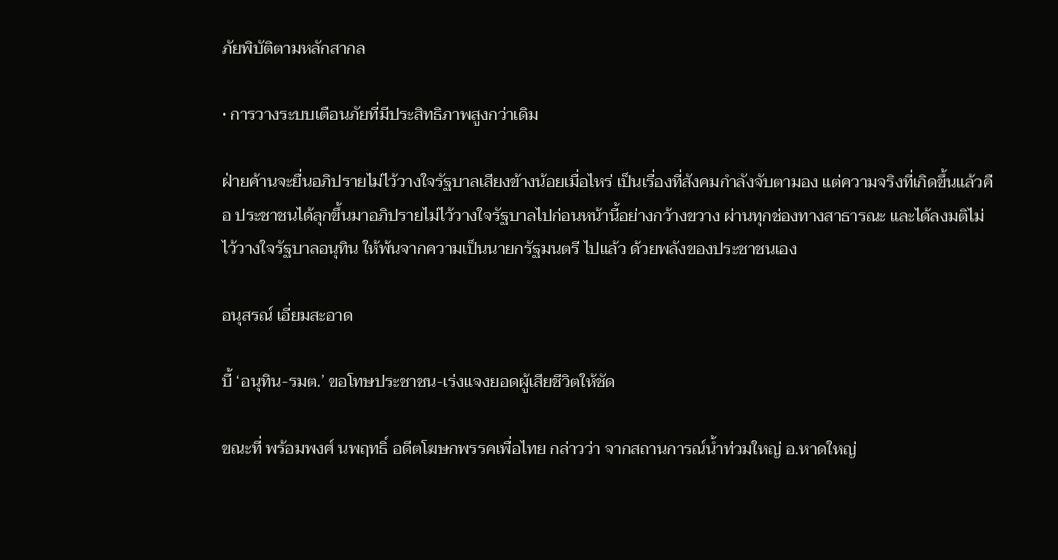ภัยพิบัติตามหลักสากล

• การวางระบบเตือนภัยที่มีประสิทธิภาพสูงกว่าเดิม

ฝ่ายค้านจะยื่นอภิปรายไม่ไว้วางใจรัฐบาลเสียงข้างน้อยเมื่อไหร่ เป็นเรื่องที่สังคมกำลังจับตามอง แต่ความจริงที่เกิดขึ้นแล้วคือ ประชาชนได้ลุกขึ้นมาอภิปรายไม่ไว้วางใจรัฐบาลไปก่อนหน้านี้อย่างกว้างขวาง ผ่านทุกช่องทางสาธารณะ และได้ลงมติไม่ไว้วางใจรัฐบาลอนุทิน ให้พ้นจากความเป็นนายกรัฐมนตรี ไปแล้ว ด้วยพลังของประชาชนเอง

อนุสรณ์ เอี่ยมสะอาด

บี้ ‘อนุทิน-รมต.’ ขอโทษประชาชน-เร่งแจงยอดผู้เสียชีวิตให้ชัด

ขณะที่ พร้อมพงศ์ นพฤทธิ์ อดีตโฆษกพรรคเพื่อไทย กล่าวว่า จากสถานการณ์น้ำท่วมใหญ่ อ.หาดใหญ่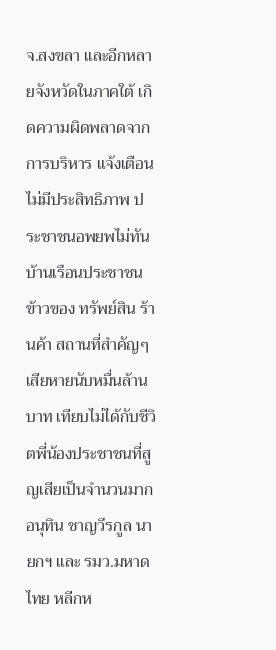จ.สงขลา และอีกหลายจังหวัดในภาคใต้ เกิดความผิดพลาดจากการบริหาร แจ้งเตือนไม่มีประสิทธิภาพ ประชาชนอพยพไม่ทัน บ้านเรือนประชาชน ข้าวของ ทรัพย์สิน ร้านค้า สถานที่สำคัญๆ เสียหายนับหมื่นล้านบาท เทียบไม่ได้กับชีวิตพี่น้องประชาชนที่สูญเสียเป็นจำนวนมาก อนุทิน ชาญวีรกูล นายกฯ และ รมว.มหาดไทย หลีกห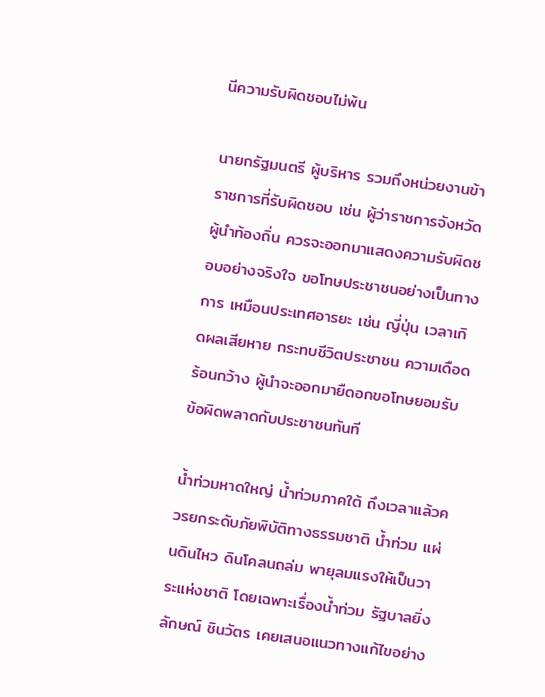นีความรับผิดชอบไม่พ้น

นายกรัฐมนตรี ผู้บริหาร รวมถึงหน่วยงานข้าราชการที่รับผิดชอบ เช่น ผู้ว่าราชการจังหวัด ผู้นำท้องถิ่น ควรจะออกมาแสดงความรับผิดชอบอย่างจริงใจ ขอโทษประชาชนอย่างเป็นทางการ เหมือนประเทศอารยะ เช่น ญี่ปุ่น เวลาเกิดผลเสียหาย กระทบชีวิตประชาชน ความเดือดร้อนกว้าง ผู้นำจะออกมายืดอกขอโทษยอมรับข้อผิดพลาดกับประชาชนทันที

น้ำท่วมหาดใหญ่ น้ำท่วมภาคใต้ ถึงเวลาแล้วควรยกระดับภัยพิบัติทางธรรมชาติ น้ำท่วม แผ่นดินไหว ดินโคลนถล่ม พายุลมแรงให้เป็นวาระแห่งชาติ โดยเฉพาะเรื่องน้ำท่วม รัฐบาลยิ่งลักษณ์ ชินวัตร เคยเสนอแนวทางแก้ไขอย่าง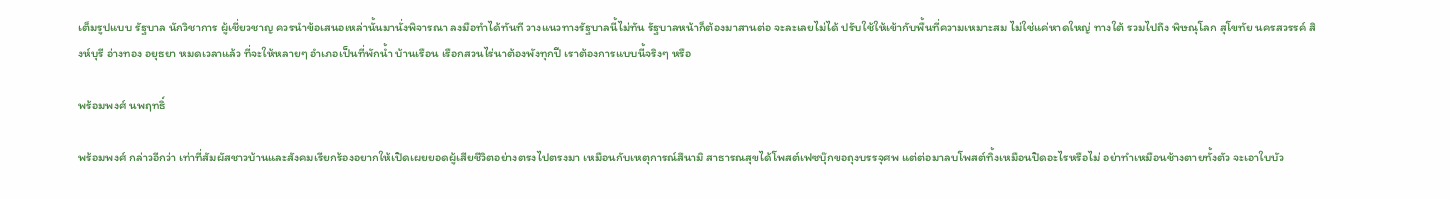เต็มรูปแบบ รัฐบาล นักวิชาการ ผู้เชี่ยวชาญ ควรนำข้อเสนอเหล่านั้นมานั่งพิจารณา ลงมือทำได้ทันที วางแนวทางรัฐบาลนี้ไม่ทัน รัฐบาลหน้าก็ต้องมาสานต่อ จะละเลยไม่ได้ ปรับใช้ให้เข้ากับพื้นที่ความเหมาะสม ไม่ใช่แค่หาดใหญ่ ทางใต้ รวมไปถึง พิษณุโลก สุโขทัย นครสวรรค์ สิงห์บุรี อ่างทอง อยุธยา หมดเวลาแล้ว ที่จะให้หลายๆ อำเภอเป็นที่พักน้ำ บ้านเรือน เรือกสวนไร่นาต้องพังทุกปี เราต้องการแบบนี้จริงๆ หรือ

พร้อมพงศ์ นพฤทธิ์

พร้อมพงศ์ กล่าวอีกว่า เท่าที่สัมผัสชาวบ้านและสังคมเรียกร้องอยากให้เปิดเผยยอดผู้เสียชีวิตอย่างตรงไปตรงมา เหมือนกับเหตุการณ์สึนามิ สาธารณสุขได้โพสต์เฟซบุ๊กขอถุงบรรจุศพ แต่ต่อมาลบโพสต์ทิ้งเหมือนปิดอะไรหรือไม่ อย่าทำเหมือนช้างตายทั้งตัว จะเอาใบบัว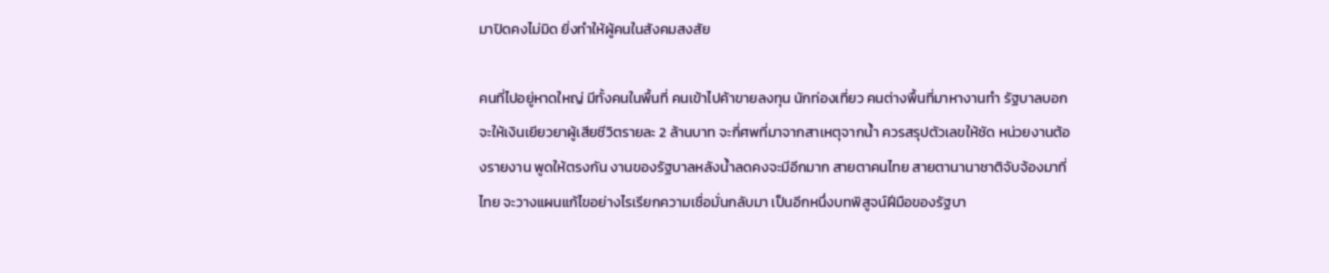มาปิดคงไม่มิด ยิ่งทำให้ผู้คนในสังคมสงสัย

คนที่ไปอยู่หาดใหญ่ มีทั้งคนในพื้นที่ คนเข้าไปค้าขายลงทุน นักท่องเที่ยว คนต่างพื้นที่มาหางานทำ รัฐบาลบอกจะให้เงินเยียวยาผู้เสียชีวิตรายละ 2 ล้านบาท จะกี่ศพที่มาจากสาเหตุจากน้ำ ควรสรุปตัวเลขให้ชัด หน่วยงานต้องรายงาน พูดให้ตรงกัน งานของรัฐบาลหลังน้ำลดคงจะมีอีกมาก สายตาคนไทย สายตานานาชาติจับจ้องมาที่ไทย จะวางแผนแก้ไขอย่างไรเรียกความเชื่อมั่นกลับมา เป็นอีกหนึ่งบทพิสูจน์ฝีมือของรัฐบา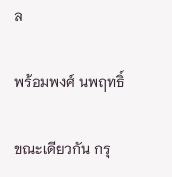ล

พร้อมพงศ์ นพฤทธิ์

ขณะเดียวกัน กรุ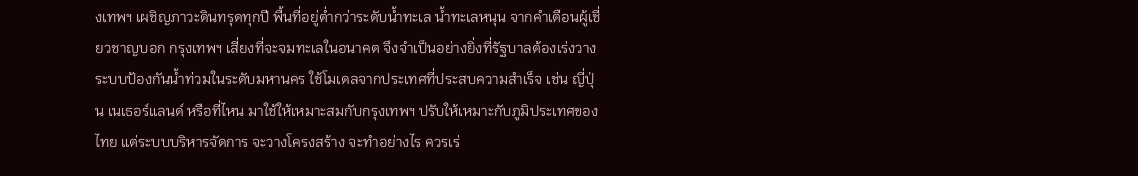งเทพฯ เผชิญภาวะดินทรุดทุกปี พื้นที่อยู่ต่ำกว่าระดับน้ำทะเล น้ำทะเลหนุน จากคำเตือนผู้เชี่ยวชาญบอก กรุงเทพฯ เสี่ยงที่จะจมทะเลในอนาคต จึงจำเป็นอย่างยิ่งที่รัฐบาลต้องเร่งวางระบบป้องกันน้ำท่วมในระดับมหานคร ใช้โมเดลจากประเทศที่ประสบความสำเร็จ เช่น ญี่ปุ่น เนเธอร์แลนด์ หรือที่ไหน มาใช้ให้เหมาะสมกับกรุงเทพฯ ปรับให้เหมาะกับภูมิประเทศของไทย แต่ระบบบริหารจัดการ จะวางโครงสร้าง จะทำอย่างไร ควรเร่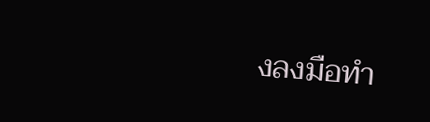งลงมือทำ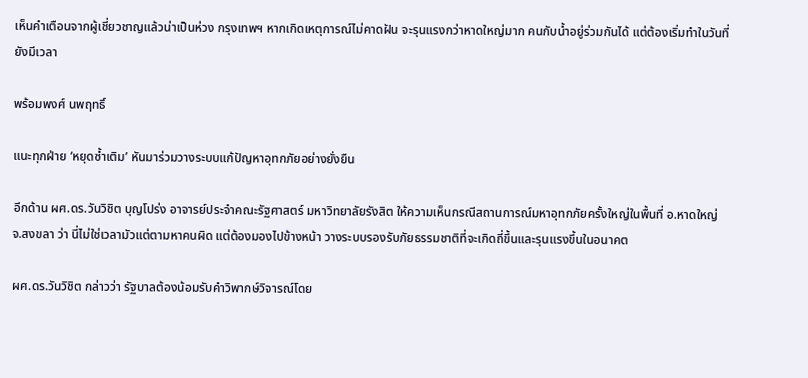เห็นคำเตือนจากผู้เชี่ยวชาญแล้วน่าเป็นห่วง กรุงเทพฯ หากเกิดเหตุการณ์ไม่คาดฝัน จะรุนแรงกว่าหาดใหญ่มาก คนกับน้ำอยู่ร่วมกันได้ แต่ต้องเริ่มทำในวันที่ยังมีเวลา

พร้อมพงศ์ นพฤทธิ์

แนะทุกฝ่าย ‘หยุดซ้ำเติม’ หันมาร่วมวางระบบแก้ปัญหาอุทกภัยอย่างยั่งยืน

อีกด้าน ผศ.ดร.วันวิชิต บุญโปร่ง อาจารย์ประจำคณะรัฐศาสตร์ มหาวิทยาลัยรังสิต ให้ความเห็นกรณีสถานการณ์มหาอุทกภัยครั้งใหญ่ในพื้นที่ อ.หาดใหญ่ จ.สงขลา ว่า นี่ไม่ใช่เวลามัวแต่ตามหาคนผิด แต่ต้องมองไปข้างหน้า วางระบบรองรับภัยธรรมชาติที่จะเกิดถี่ขึ้นและรุนแรงขึ้นในอนาคต

ผศ.ดร.วันวิชิต กล่าวว่า รัฐบาลต้องน้อมรับคำวิพากษ์วิจารณ์โดย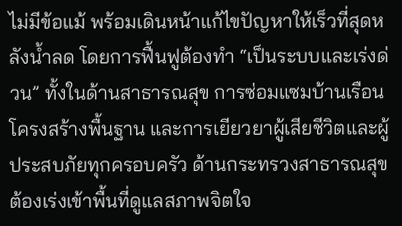ไม่มีข้อแม้ พร้อมเดินหน้าแก้ไขปัญหาให้เร็วที่สุดหลังน้ำลด โดยการฟื้นฟูต้องทำ “เป็นระบบและเร่งด่วน” ทั้งในด้านสาธารณสุข การซ่อมแซมบ้านเรือน โครงสร้างพื้นฐาน และการเยียวยาผู้เสียชีวิตและผู้ประสบภัยทุกครอบครัว ด้านกระทรวงสาธารณสุขต้องเร่งเข้าพื้นที่ดูแลสภาพจิตใจ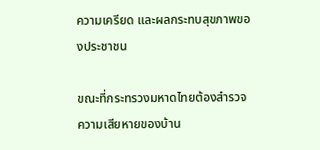ความเครียด และผลกระทบสุขภาพของประชาชน

ขณะที่กระทรวงมหาดไทยต้องสำรวจความเสียหายของบ้าน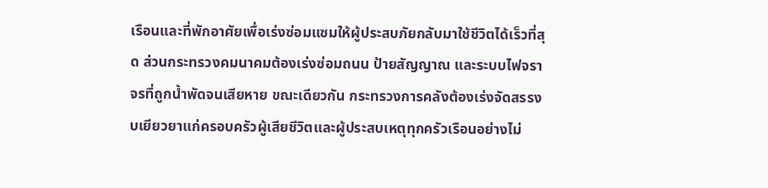เรือนและที่พักอาศัยเพื่อเร่งซ่อมแซมให้ผู้ประสบภัยกลับมาใช้ชีวิตได้เร็วที่สุด ส่วนกระทรวงคมนาคมต้องเร่งซ่อมถนน ป้ายสัญญาณ และระบบไฟจราจรที่ถูกน้ำพัดจนเสียหาย ขณะเดียวกัน กระทรวงการคลังต้องเร่งจัดสรรงบเยียวยาแก่ครอบครัวผู้เสียชีวิตและผู้ประสบเหตุทุกครัวเรือนอย่างไม่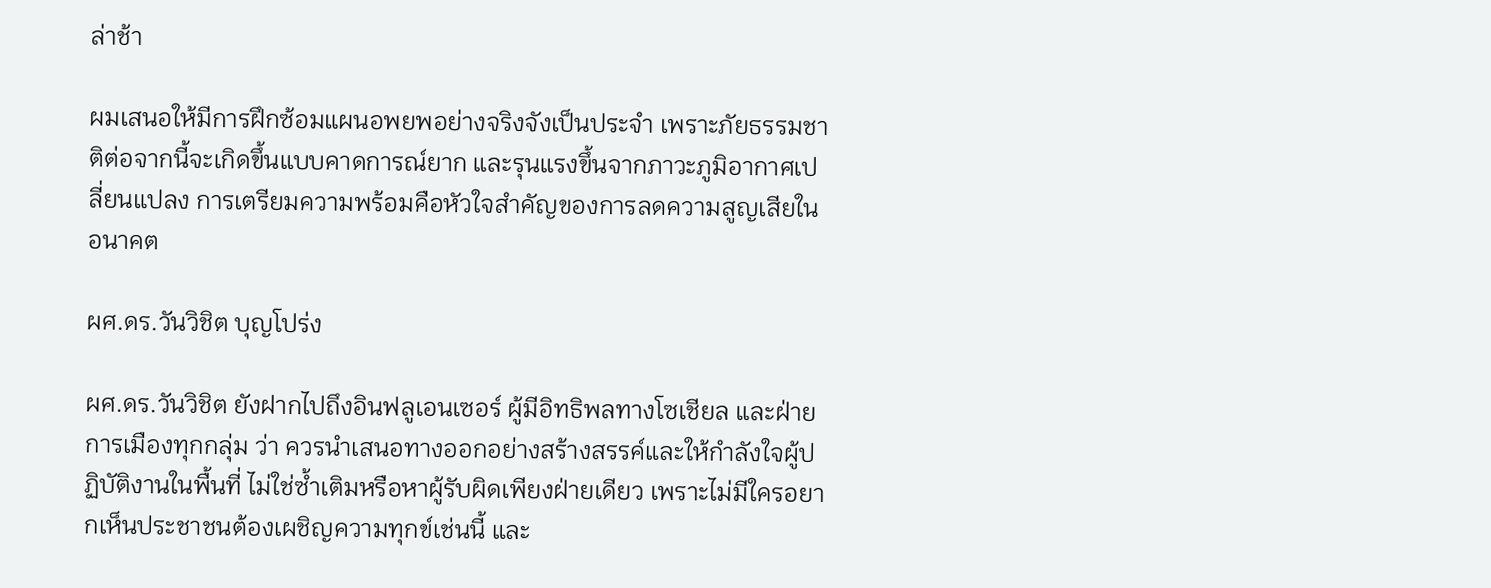ล่าช้า

ผมเสนอให้มีการฝึกซ้อมแผนอพยพอย่างจริงจังเป็นประจำ เพราะภัยธรรมชาติต่อจากนี้จะเกิดขึ้นแบบคาดการณ์ยาก และรุนแรงขึ้นจากภาวะภูมิอากาศเปลี่ยนแปลง การเตรียมความพร้อมคือหัวใจสำคัญของการลดความสูญเสียในอนาคต

ผศ.ดร.วันวิชิต บุญโปร่ง

ผศ.ดร.วันวิชิต ยังฝากไปถึงอินฟลูเอนเซอร์ ผู้มีอิทธิพลทางโซเชียล และฝ่ายการเมืองทุกกลุ่ม ว่า ควรนำเสนอทางออกอย่างสร้างสรรค์และให้กำลังใจผู้ปฏิบัติงานในพื้นที่ ไม่ใช่ซ้ำเติมหรือหาผู้รับผิดเพียงฝ่ายเดียว เพราะไม่มีใครอยากเห็นประชาชนต้องเผชิญความทุกข์เช่นนี้ และ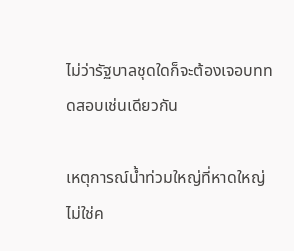ไม่ว่ารัฐบาลชุดใดก็จะต้องเจอบททดสอบเช่นเดียวกัน

เหตุการณ์น้ำท่วมใหญ่ที่หาดใหญ่ไม่ใช่ค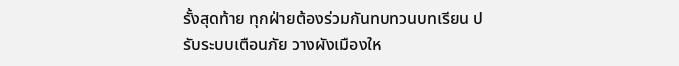รั้งสุดท้าย ทุกฝ่ายต้องร่วมกันทบทวนบทเรียน ปรับระบบเตือนภัย วางผังเมืองให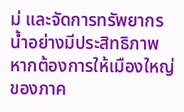ม่ และจัดการทรัพยากรน้ำอย่างมีประสิทธิภาพ หากต้องการให้เมืองใหญ่ของภาค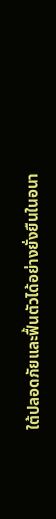ใต้ปลอดภัยและฟื้นตัวได้อย่างยั่งยืนในอนา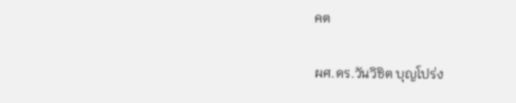คต

ผศ.ดร.วันวิชิต บุญโปร่ง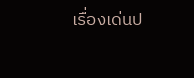เรื่องเด่นป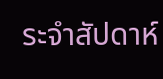ระจำสัปดาห์